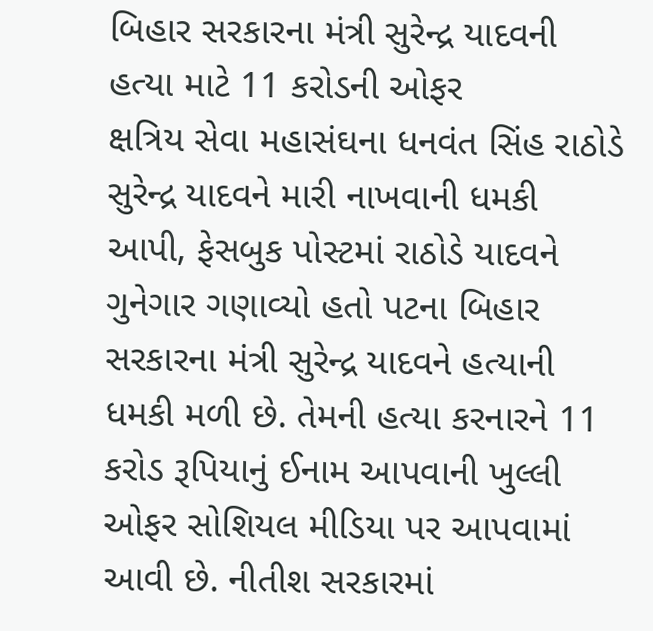બિહાર સરકારના મંત્રી સુરેન્દ્ર યાદવની હત્યા માટે 11 કરોડની ઓફર
ક્ષત્રિય સેવા મહાસંઘના ધનવંત સિંહ રાઠોડે સુરેન્દ્ર યાદવને મારી નાખવાની ધમકી આપી, ફેસબુક પોસ્ટમાં રાઠોડે યાદવને ગુનેગાર ગણાવ્યો હતો પટના બિહાર સરકારના મંત્રી સુરેન્દ્ર યાદવને હત્યાની ધમકી મળી છે. તેમની હત્યા કરનારને 11 કરોડ રૂપિયાનું ઈનામ આપવાની ખુલ્લી ઓફર સોશિયલ મીડિયા પર આપવામાં આવી છે. નીતીશ સરકારમાં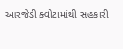આરજેડી ક્વોટામાંથી સહકારી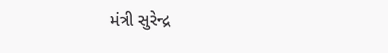મંત્રી સુરેન્દ્ર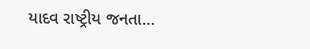યાદવ રાષ્ટ્રીય જનતા…